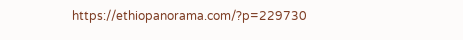https://ethiopanorama.com/?p=229730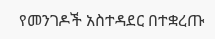የመንገዶች አስተዳደር በተቋረጡ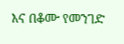እና በቆሙ የመንገድ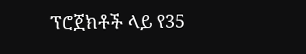ፕሮጀክቶች ላይ የ35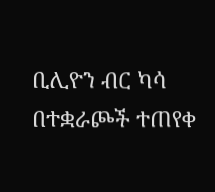ቢሊዮን ብር ካሳ በተቋራጮች ተጠየቀ